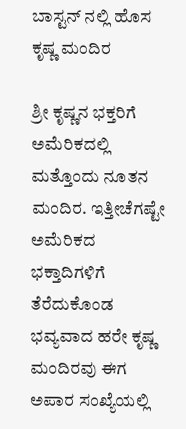ಬಾಸ್ಟನ್ ನಲ್ಲಿ ಹೊಸ ಕೃಷ್ಣ ಮಂದಿರ

ಶ್ರೀ ಕೃಷ್ಣನ ಭಕ್ತರಿಗೆ ಅಮೆರಿಕದಲ್ಲಿ ಮತ್ತೊಂದು ನೂತನ ಮಂದಿರ. ಇತ್ತೀಚೆಗಷ್ಟೇ ಅಮೆರಿಕದ ಭಕ್ತಾದಿಗಳಿಗೆ ತೆರೆದುಕೊಂಡ ಭವ್ಯವಾದ ಹರೇ ಕೃಷ್ಣ ಮಂದಿರವು ಈಗ ಅಪಾರ ಸಂಖ್ಯೆಯಲ್ಲಿ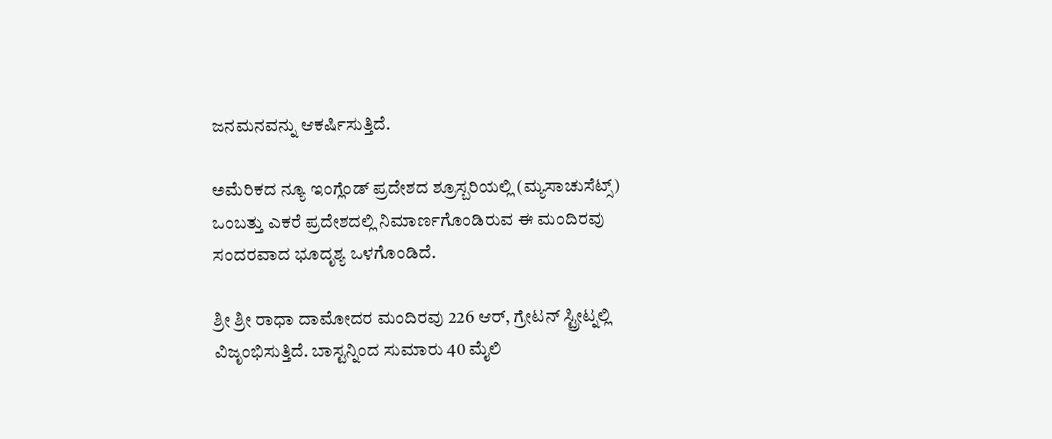ಜನಮನವನ್ನು ಆಕರ್ಷಿಸುತ್ತಿದೆ.

ಅಮೆರಿಕದ ನ್ಯೂ ಇಂಗ್ಲೆಂಡ್ ಪ್ರದೇಶದ ಶ್ರೂಸ್ಬರಿಯಲ್ಲಿ (ಮ್ಯಸಾಚುಸೆಟ್ಸ್) ಒಂಬತ್ತು ಎಕರೆ ಪ್ರದೇಶದಲ್ಲಿ ನಿಮಾರ್ಣಗೊಂಡಿರುವ ಈ ಮಂದಿರವು ಸಂದರವಾದ ಭೂದೃಶ್ಯ ಒಳಗೊಂಡಿದೆ.

ಶ್ರೀ ಶ್ರೀ ರಾಧಾ ದಾಮೋದರ ಮಂದಿರವು 226 ಆರ್, ಗ್ರೇಟನ್ ಸ್ಟ್ರೀಟ್ನಲ್ಲಿ ವಿಜೃಂಭಿಸುತ್ತಿದೆ. ಬಾಸ್ಟನ್ನಿಂದ ಸುಮಾರು 40 ಮೈಲಿ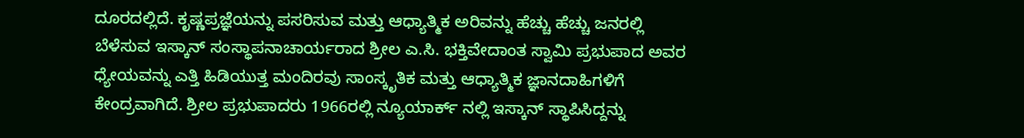ದೂರದಲ್ಲಿದೆ. ಕೃಷ್ಣಪ್ರಜ್ಞೆಯನ್ನು ಪಸರಿಸುವ ಮತ್ತು ಆಧ್ಯಾತ್ಮಿಕ ಅರಿವನ್ನು ಹೆಚ್ಚು ಹೆಚ್ಚು ಜನರಲ್ಲಿ ಬೆಳೆಸುವ ಇಸ್ಕಾನ್ ಸಂಸ್ಥಾಪನಾಚಾರ್ಯರಾದ ಶ್ರೀಲ ಎ.ಸಿ. ಭಕ್ತಿವೇದಾಂತ ಸ್ವಾಮಿ ಪ್ರಭುಪಾದ ಅವರ ಧ್ಯೇಯವನ್ನು ಎತ್ತಿ ಹಿಡಿಯುತ್ತ ಮಂದಿರವು ಸಾಂಸ್ಕೃತಿಕ ಮತ್ತು ಆಧ್ಯಾತ್ಮಿಕ ಜ್ಞಾನದಾಹಿಗಳಿಗೆ ಕೇಂದ್ರವಾಗಿದೆ. ಶ್ರೀಲ ಪ್ರಭುಪಾದರು 1966ರಲ್ಲಿ ನ್ಯೂಯಾರ್ಕ್ ನಲ್ಲಿ ಇಸ್ಕಾನ್ ಸ್ಥಾಪಿಸಿದ್ದನ್ನು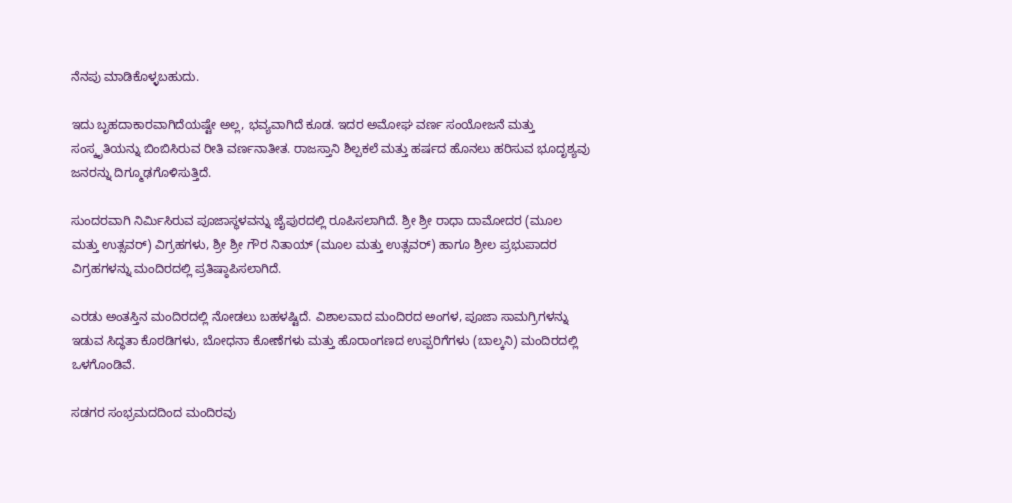ನೆನಪು ಮಾಡಿಕೊಳ್ಳಬಹುದು.

ಇದು ಬೃಹದಾಕಾರವಾಗಿದೆಯಷ್ಟೇ ಅಲ್ಲ, ಭವ್ಯವಾಗಿದೆ ಕೂಡ. ಇದರ ಅಮೋಘ ವರ್ಣ ಸಂಯೋಜನೆ ಮತ್ತು ಸಂಸ್ಕೃತಿಯನ್ನು ಬಿಂಬಿಸಿರುವ ರೀತಿ ವರ್ಣನಾತೀತ. ರಾಜಸ್ತಾನಿ ಶಿಲ್ಪಕಲೆ ಮತ್ತು ಹರ್ಷದ ಹೊನಲು ಹರಿಸುವ ಭೂದೃಶ್ಯವು ಜನರನ್ನು ದಿಗ್ಮೂಢಗೊಳಿಸುತ್ತಿದೆ.

ಸುಂದರವಾಗಿ ನಿರ್ಮಿಸಿರುವ ಪೂಜಾಸ್ಥಳವನ್ನು ಜೈಪುರದಲ್ಲಿ ರೂಪಿಸಲಾಗಿದೆ. ಶ್ರೀ ಶ್ರೀ ರಾಧಾ ದಾಮೋದರ (ಮೂಲ ಮತ್ತು ಉತ್ಸವರ್) ವಿಗ್ರಹಗಳು, ಶ್ರೀ ಶ್ರೀ ಗೌರ ನಿತಾಯ್ (ಮೂಲ ಮತ್ತು ಉತ್ಸವರ್) ಹಾಗೂ ಶ್ರೀಲ ಪ್ರಭುಪಾದರ ವಿಗ್ರಹಗಳನ್ನು ಮಂದಿರದಲ್ಲಿ ಪ್ರತಿಷ್ಠಾಪಿಸಲಾಗಿದೆ.

ಎರಡು ಅಂತಸ್ತಿನ ಮಂದಿರದಲ್ಲಿ ನೋಡಲು ಬಹಳಷ್ಟಿದೆ. ವಿಶಾಲವಾದ ಮಂದಿರದ ಅಂಗಳ, ಪೂಜಾ ಸಾಮಗ್ರಿಗಳನ್ನು ಇಡುವ ಸಿದ್ಧತಾ ಕೊಠಡಿಗಳು, ಬೋಧನಾ ಕೋಣೆಗಳು ಮತ್ತು ಹೊರಾಂಗಣದ ಉಪ್ಪರಿಗೆಗಳು (ಬಾಲ್ಕನಿ) ಮಂದಿರದಲ್ಲಿ ಒಳಗೊಂಡಿವೆ.

ಸಡಗರ ಸಂಭ್ರಮದದಿಂದ ಮಂದಿರವು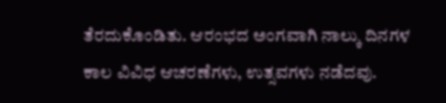ತೆರದುಕೊಂಡಿತು. ಆರಂಭದ ಅಂಗವಾಗಿ ನಾಲ್ಕು ದಿನಗಳ ಕಾಲ ವಿವಿಧ ಆಚರಣೆಗಳು, ಉತ್ಸವಗಳು ನಡೆದವು.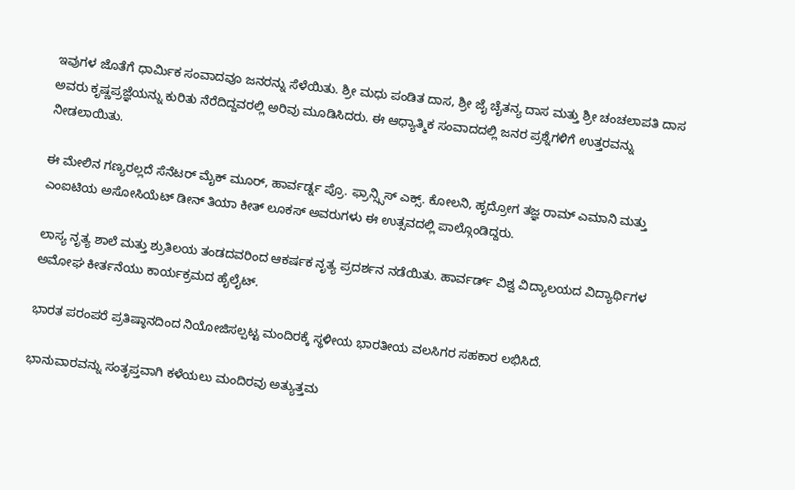ಇವುಗಳ ಜೊತೆಗೆ ಧಾರ್ಮಿಕ ಸಂವಾದವೂ ಜನರನ್ನು ಸೆಳೆಯಿತು. ಶ್ರೀ ಮಧು ಪಂಡಿತ ದಾಸ, ಶ್ರೀ ಜೈ ಚೈತನ್ಯ ದಾಸ ಮತ್ತು ಶ್ರೀ ಚಂಚಲಾಪತಿ ದಾಸ ಅವರು ಕೃಷ್ಣಪ್ರಜ್ಞೆಯನ್ನು ಕುರಿತು ನೆರೆದಿದ್ದವರಲ್ಲಿ ಅರಿವು ಮೂಡಿಸಿದರು. ಈ ಆಧ್ಯಾತ್ಮಿಕ ಸಂವಾದದಲ್ಲಿ ಜನರ ಪ್ರಶ್ನೆಗಳಿಗೆ ಉತ್ತರವನ್ನು ನೀಡಲಾಯಿತು.

ಈ ಮೇಲಿನ ಗಣ್ಯರಲ್ಲದೆ ಸೆನೆಟರ್ ಮೈಕ್ ಮೂರ್, ಹಾರ್ವರ್ಡ್ನ ಪ್ರೊ. ಫ್ರಾನ್ಸ್ಸಿಸ್ ಎಕ್ಸ್. ಕೋಲನಿ, ಹೃದ್ರೋಗ ತಜ್ಞ ರಾಮ್ ಎಮಾನಿ ಮತ್ತು ಎಂಐಟಿಯ ಅಸೋಸಿಯೆಟ್ ಡೀನ್ ತಿಯಾ ಕೀತ್ ಲೂಕಸ್ ಅವರುಗಳು ಈ ಉತ್ಸವದಲ್ಲಿ ಪಾಲ್ಗೊಂಡಿದ್ದರು.

ಲಾಸ್ಯ ನೃತ್ಯ ಶಾಲೆ ಮತ್ತು ಶ್ರುತಿಲಯ ತಂಡದವರಿಂದ ಆಕರ್ಷಕ ನೃತ್ಯ ಪ್ರದರ್ಶನ ನಡೆಯಿತು. ಹಾರ್ವರ್ಡ್ ವಿಶ್ವ ವಿದ್ಯಾಲಯದ ವಿದ್ಯಾರ್ಥಿಗಳ ಅಮೋಘ ಕೀರ್ತನೆಯು ಕಾರ್ಯಕ್ರಮದ ಹೈಲೈಟ್.

ಭಾರತ ಪರಂಪರೆ ಪ್ರತಿಷ್ಠಾನದಿಂದ ನಿಯೋಜಿಸಲ್ಪಟ್ಟ ಮಂದಿರಕ್ಕೆ ಸ್ಥಳೀಯ ಭಾರತೀಯ ವಲಸಿಗರ ಸಹಕಾರ ಲಭಿಸಿದೆ.

ಭಾನುವಾರವನ್ನು ಸಂತೃಪ್ತವಾಗಿ ಕಳೆಯಲು ಮಂದಿರವು ಅತ್ಯುತ್ತಮ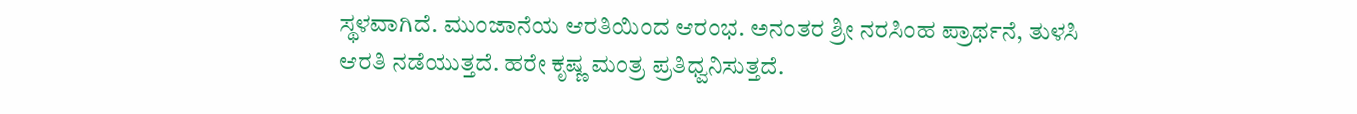ಸ್ಥಳವಾಗಿದೆ. ಮುಂಜಾನೆಯ ಆರತಿಯಿಂದ ಆರಂಭ. ಅನಂತರ ಶ್ರೀ ನರಸಿಂಹ ಪ್ರಾರ್ಥನೆ, ತುಳಸಿ ಆರತಿ ನಡೆಯುತ್ತದೆ. ಹರೇ ಕೃಷ್ಣ ಮಂತ್ರ ಪ್ರತಿಧ್ವನಿಸುತ್ತದೆ.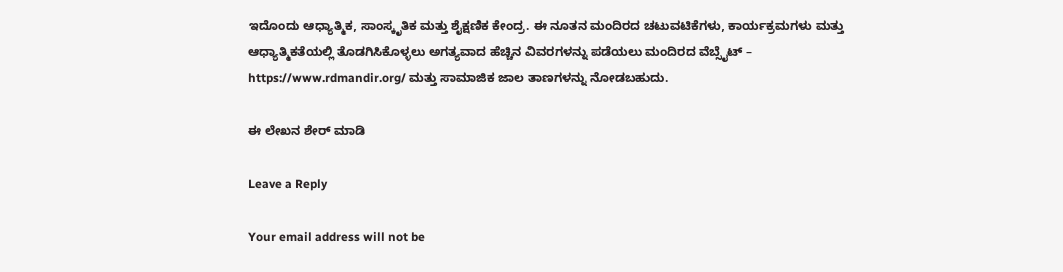ಇದೊಂದು ಆಧ್ಯಾತ್ಮಿಕ, ಸಾಂಸ್ಕೃತಿಕ ಮತ್ತು ಶೈಕ್ಷಣಿಕ ಕೇಂದ್ರ. ಈ ನೂತನ ಮಂದಿರದ ಚಟುವಟಿಕೆಗಳು, ಕಾರ್ಯಕ್ರಮಗಳು ಮತ್ತು ಆಧ್ಯಾತ್ಮಿಕತೆಯಲ್ಲಿ ತೊಡಗಿಸಿಕೊಳ್ಳಲು ಅಗತ್ಯವಾದ ಹೆಚ್ಚಿನ ವಿವರಗಳನ್ನು ಪಡೆಯಲು ಮಂದಿರದ ವೆಬ್ಸೈಟ್ – https://www.rdmandir.org/ ಮತ್ತು ಸಾಮಾಜಿಕ ಜಾಲ ತಾಣಗಳನ್ನು ನೋಡಬಹುದು.

ಈ ಲೇಖನ ಶೇರ್ ಮಾಡಿ

Leave a Reply

Your email address will not be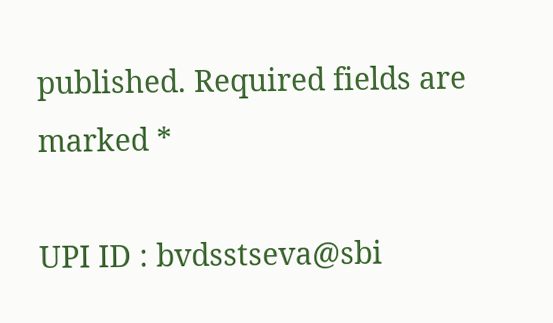published. Required fields are marked *

UPI ID : bvdsstseva@sbi